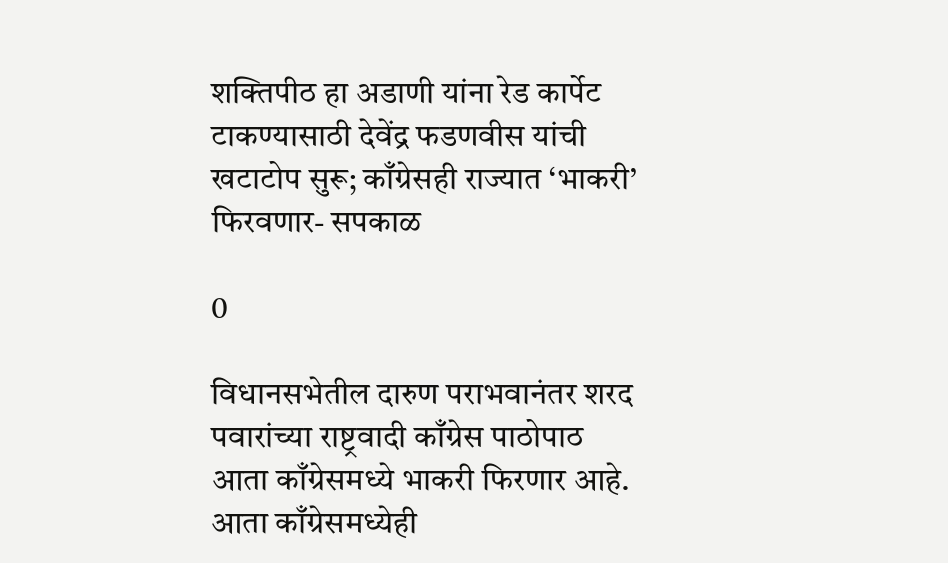शक्तिपीठ हा अडाणी यांना रेड कार्पेट टाकण्यासाठी देवेंद्र फडणवीस यांची खटाटोप सुरू; काँग्रेसही राज्यात ‘भाकरी’ फिरवणार- सपकाळ

0

विधानसभेतील दारुण पराभवानंतर शरद पवारांच्या राष्ट्रवादी काँग्रेस पाठोपाठ आता काँग्रेसमध्ये भाकरी फिरणार आहे. आता काँग्रेसमध्येही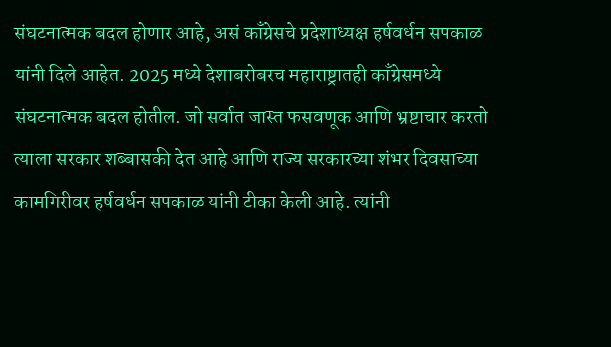संघटनात्मक बदल होणार आहे, असं काँग्रेसचे प्रदेशाध्यक्ष हर्षवर्धन सपकाळ यांनी दिले आहेत. 2025 मध्ये देशाबरोबरच महाराष्ट्रातही काँग्रेसमध्ये संघटनात्मक बदल होतील. जो सर्वात जास्त फसवणूक आणि भ्रष्टाचार करतो त्याला सरकार शब्बासकी देत आहे आणि राज्य सरकारच्या शंभर दिवसाच्या कामगिरीवर हर्षवर्धन सपकाळ यांनी टीका केली आहे. त्यांनी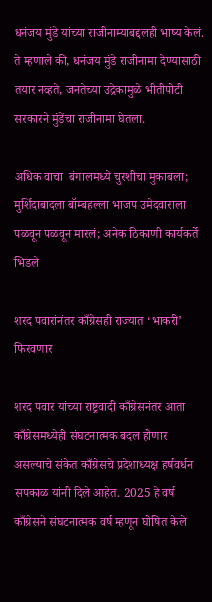धनंजय मुंडे यांच्या राजीनाम्याबद्दलही भाष्य केलं. ते म्हणाले की, धनंजय मुंडे राजीनामा देण्यासाठी तयार नव्हते, जनतेच्या उद्रेकामुळे भीतीपोटी सरकारने मुंडेंचा राजीनामा घेतला.

अधिक वाचा  बंगालमध्ये चुरशीचा मुकाबला; मुर्शिदाबादला बॉम्बहल्ला भाजप उमेदवाराला पळवून पळवून मारलं; अनेक ठिकाणी कार्यकर्ते भिडले

शरद पवारांनंतर काँग्रेसही राज्यात ‘भाकरी’ फिरवणार

शरद पवार यांच्या राष्ट्रवादी काँग्रेसनंतर आता काँग्रेसमध्येही संघटनात्मक बदल होणार असल्याचे संकेत काँग्रेसचे प्रदेशाध्यक्ष हर्षवर्धन सपकाळ यांनी दिले आहेत. 2025 हे वर्ष काँग्रेसने संघटनात्मक वर्ष म्हणून घोषित केले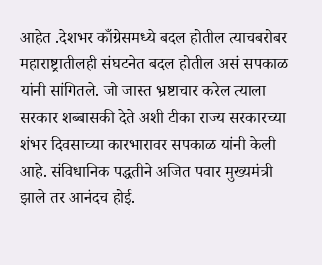आहेत .देशभर काँग्रेसमध्ये बदल होतील त्याचबरोबर महाराष्ट्रातीलही संघटनेत बदल होतील असं सपकाळ यांनी सांगितले. जो जास्त भ्रष्टाचार करेल त्याला सरकार शब्बासकी देते अशी टीका राज्य सरकारच्या शंभर दिवसाच्या कारभारावर सपकाळ यांनी केली आहे. संविधानिक पद्धतीने अजित पवार मुख्यमंत्री झाले तर आनंदच होई.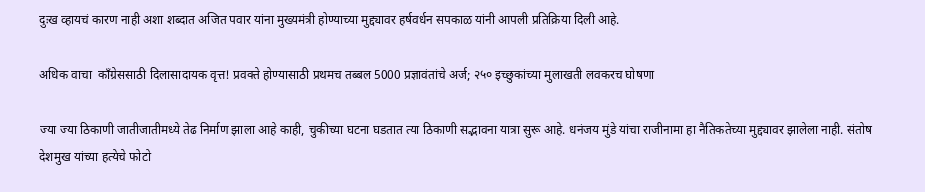दुःख व्हायचं कारण नाही अशा शब्दात अजित पवार यांना मुख्यमंत्री होण्याच्या मुद्द्यावर हर्षवर्धन सपकाळ यांनी आपली प्रतिक्रिया दिली आहे.

अधिक वाचा  काँग्रेससाठी दिलासादायक वृत्त! प्रवक्ते होण्यासाठी प्रथमच तब्बल 5000 प्रज्ञावंतांचे अर्ज; २५० इच्छुकांच्या मुलाखती लवकरच घोषणा

ज्या ज्या ठिकाणी जातीजातीमध्ये तेढ निर्माण झाला आहे काही, चुकीच्या घटना घडतात त्या ठिकाणी सद्भावना यात्रा सुरू आहे. धनंजय मुंडे यांचा राजीनामा हा नैतिकतेच्या मुद्द्यावर झालेला नाही. संतोष देशमुख यांच्या हत्येचे फोटो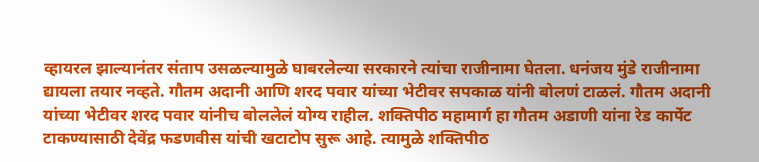व्हायरल झाल्यानंतर संताप उसळल्यामुळे घाबरलेल्या सरकारने त्यांचा राजीनामा घेतला. धनंजय मुंडे राजीनामा द्यायला तयार नव्हते. गौतम अदानी आणि शरद पवार यांच्या भेटीवर सपकाळ यांनी बोलणं टाळलं. गौतम अदानी यांच्या भेटीवर शरद पवार यांनीच बोललेलं योग्य राहील. शक्तिपीठ महामार्ग हा गौतम अडाणी यांना रेड कार्पेट टाकण्यासाठी देवेंद्र फडणवीस यांची खटाटोप सुरू आहे. त्यामुळे शक्तिपीठ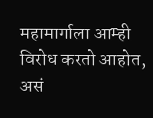महामार्गाला आम्ही विरोध करतो आहोत, असं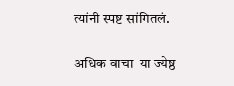त्यांनी स्पष्ट सांगितलं.

अधिक वाचा  या ज्येष्ठ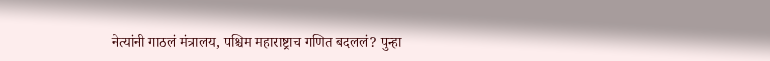नेत्यांनी गाठलं मंत्रालय, पश्चिम महाराष्ट्राच गणित बदललं? पुन्हा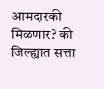आमदारकी मिळणार? की जिल्ह्यात सत्ता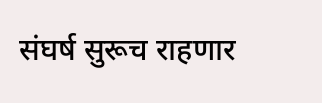संघर्ष सुरूच राहणार